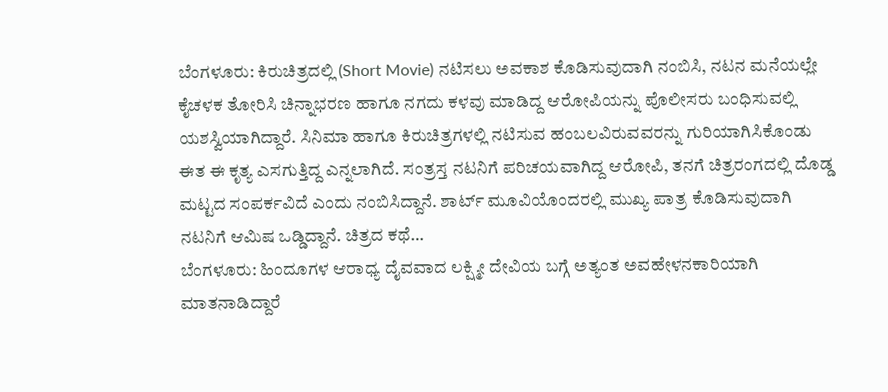ಬೆಂಗಳೂರು: ಕಿರುಚಿತ್ರದಲ್ಲಿ (Short Movie) ನಟಿಸಲು ಅವಕಾಶ ಕೊಡಿಸುವುದಾಗಿ ನಂಬಿಸಿ, ನಟನ ಮನೆಯಲ್ಲೇ ಕೈಚಳಕ ತೋರಿಸಿ ಚಿನ್ನಾಭರಣ ಹಾಗೂ ನಗದು ಕಳವು ಮಾಡಿದ್ದ ಆರೋಪಿಯನ್ನು ಪೊಲೀಸರು ಬಂಧಿಸುವಲ್ಲಿ ಯಶಸ್ವಿಯಾಗಿದ್ದಾರೆ. ಸಿನಿಮಾ ಹಾಗೂ ಕಿರುಚಿತ್ರಗಳಲ್ಲಿ ನಟಿಸುವ ಹಂಬಲವಿರುವವರನ್ನು ಗುರಿಯಾಗಿಸಿಕೊಂಡು ಈತ ಈ ಕೃತ್ಯ ಎಸಗುತ್ತಿದ್ದ ಎನ್ನಲಾಗಿದೆ. ಸಂತ್ರಸ್ತ ನಟನಿಗೆ ಪರಿಚಯವಾಗಿದ್ದ ಆರೋಪಿ, ತನಗೆ ಚಿತ್ರರಂಗದಲ್ಲಿ ದೊಡ್ಡ ಮಟ್ಟದ ಸಂಪರ್ಕವಿದೆ ಎಂದು ನಂಬಿಸಿದ್ದಾನೆ. ಶಾರ್ಟ್ ಮೂವಿಯೊಂದರಲ್ಲಿ ಮುಖ್ಯ ಪಾತ್ರ ಕೊಡಿಸುವುದಾಗಿ ನಟನಿಗೆ ಆಮಿಷ ಒಡ್ಡಿದ್ದಾನೆ. ಚಿತ್ರದ ಕಥೆ…
ಬೆಂಗಳೂರು: ಹಿಂದೂಗಳ ಆರಾಧ್ಯ ದೈವವಾದ ಲಕ್ಷ್ಮೀ ದೇವಿಯ ಬಗ್ಗೆ ಅತ್ಯಂತ ಅವಹೇಳನಕಾರಿಯಾಗಿ ಮಾತನಾಡಿದ್ದಾರೆ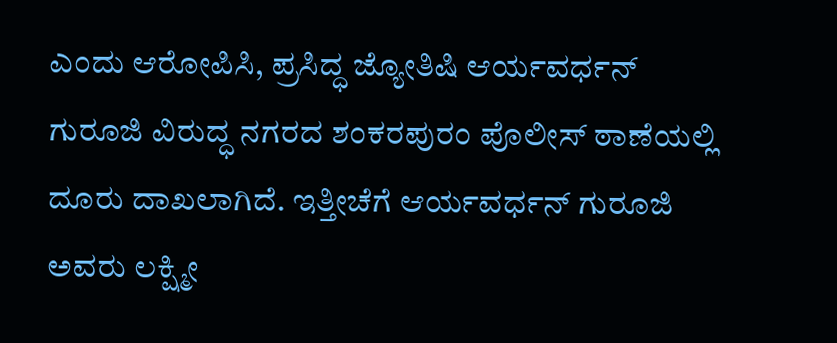ಎಂದು ಆರೋಪಿಸಿ, ಪ್ರಸಿದ್ಧ ಜ್ಯೋತಿಷಿ ಆರ್ಯವರ್ಧನ್ ಗುರೂಜಿ ವಿರುದ್ಧ ನಗರದ ಶಂಕರಪುರಂ ಪೊಲೀಸ್ ಠಾಣೆಯಲ್ಲಿ ದೂರು ದಾಖಲಾಗಿದೆ. ಇತ್ತೀಚೆಗೆ ಆರ್ಯವರ್ಧನ್ ಗುರೂಜಿ ಅವರು ಲಕ್ಷ್ಮೀ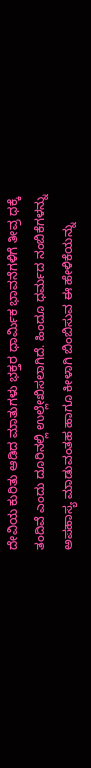ದೇವಿಯ ಕುರಿತು ಆಡಿದ ಮಾತುಗಳು ಭಕ್ತರ ಧಾರ್ಮಿಕ ಭಾವನೆಗಳಿಗೆ ತೀವ್ರ ಧಕ್ಕೆ ತಂದಿವೆ ಎಂದು ದೂರಿನಲ್ಲಿ ಉಲ್ಲೇಖಿಸಲಾಗಿದೆ. ಹಿಂದೂ ಧರ್ಮದ ನಂಬಿಕೆಗಳನ್ನು ಅಪಹಾಸ್ಯ ಮಾಡುವಂತಹ ಹಾಗೂ ಕೀಳಾಗಿ ಬಿಂಬಿಸುವ ಈ ಹೇಳಿಕೆಯನ್ನು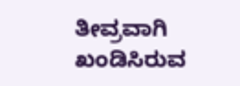ತೀವ್ರವಾಗಿ ಖಂಡಿಸಿರುವ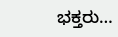ಭಕ್ತರು…